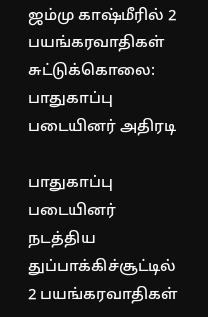ஜம்மு காஷ்மீரில் 2 பயங்கரவாதிகள் சுட்டுக்கொலை: பாதுகாப்பு படையினர் அதிரடி

பாதுகாப்பு படையினர் நடத்திய துப்பாக்கிச்சூட்டில் 2 பயங்கரவாதிகள்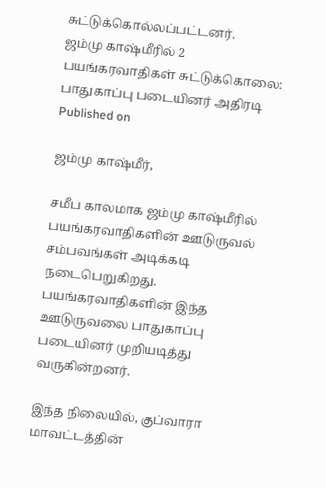சுட்டுக்கொல்லப்பட்டனர்.
ஜம்மு காஷ்மீரில் 2 பயங்கரவாதிகள் சுட்டுக்கொலை: பாதுகாப்பு படையினர் அதிரடி
Published on

ஜம்மு காஷ்மீர்,

சமீப காலமாக ஜம்மு காஷ்மீரில் பயங்கரவாதிகளின் ஊடுருவல் சம்பவங்கள் அடிக்கடி நடைபெறுகிறது. பயங்கரவாதிகளின் இந்த ஊடுருவலை பாதுகாப்பு படையினர் முறியடித்து வருகின்றனர்.

இந்த நிலையில், குப்வாரா மாவட்டத்தின்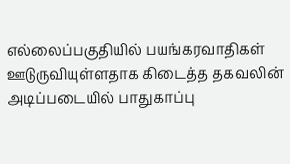எல்லைப்பகுதியில் பயங்கரவாதிகள் ஊடுருவியுள்ளதாக கிடைத்த தகவலின் அடிப்படையில் பாதுகாப்பு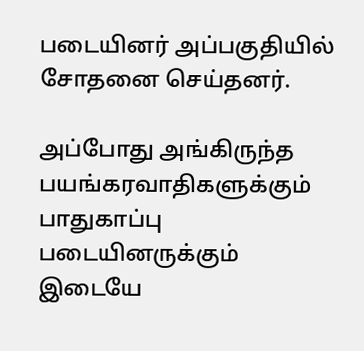படையினர் அப்பகுதியில் சோதனை செய்தனர்.

அப்போது அங்கிருந்த பயங்கரவாதிகளுக்கும் பாதுகாப்பு படையினருக்கும் இடையே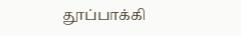தூப்பாக்கி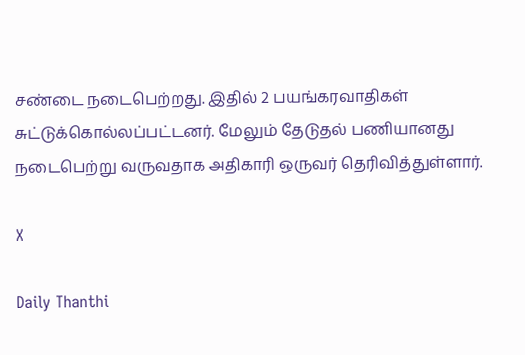சண்டை நடைபெற்றது. இதில் 2 பயங்கரவாதிகள் சுட்டுக்கொல்லப்பட்டனர். மேலும் தேடுதல் பணியானது நடைபெற்று வருவதாக அதிகாரி ஒருவர் தெரிவித்துள்ளார்.

X

Daily Thanthi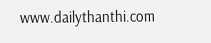www.dailythanthi.com